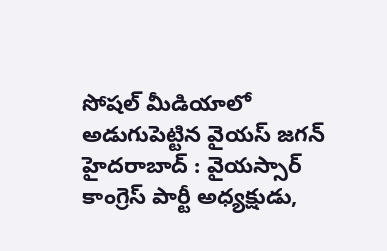సోషల్ మీడియాలో అడుగుపెట్టిన వైయస్ జగన్
హైదరాబాద్ : వైయస్సార్ కాంగ్రెస్ పార్టీ అధ్యక్షుడు,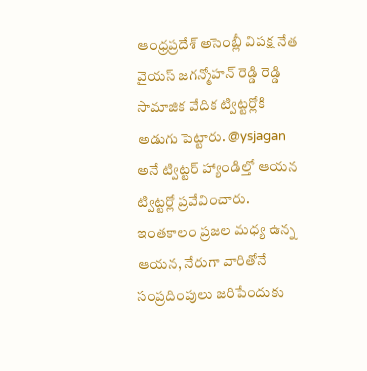ఆంధ్రప్రదేశ్ అసెంబ్లీ విపక్ష నేత వైయస్ జగన్మోహన్ రెడ్డి రెడ్డి సామాజిక వేదిక ట్విట్టర్లోకి అడుగు పెట్టారు. @ysjagan అనే ట్విట్టర్ హ్యాండిల్తో ఆయన ట్విట్టర్లో ప్రవేవించారు. ఇంతకాలం ప్రజల మధ్య ఉన్న ఆయన, నేరుగా వారితోనే సంప్రదింపులు జరిపేందుకు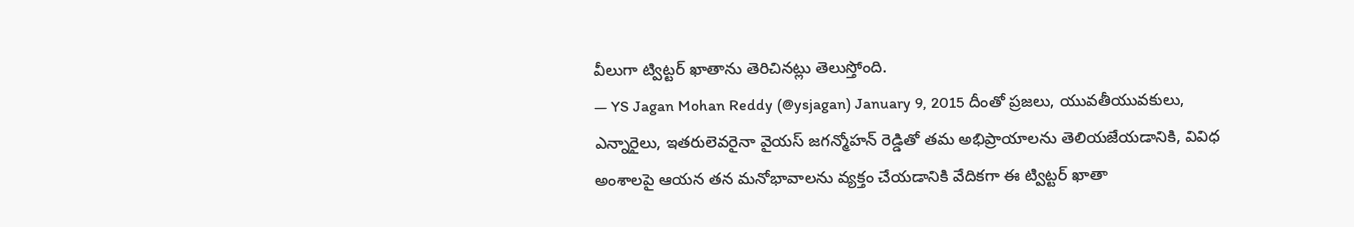వీలుగా ట్విట్టర్ ఖాతాను తెరిచినట్లు తెలుస్తోంది.
— YS Jagan Mohan Reddy (@ysjagan) January 9, 2015 దీంతో ప్రజలు, యువతీయువకులు, ఎన్నారైలు, ఇతరులెవరైనా వైయస్ జగన్మోహన్ రెడ్డితో తమ అభిప్రాయాలను తెలియజేయడానికి, వివిధ అంశాలపై ఆయన తన మనోభావాలను వ్యక్తం చేయడానికి వేదికగా ఈ ట్విట్టర్ ఖాతా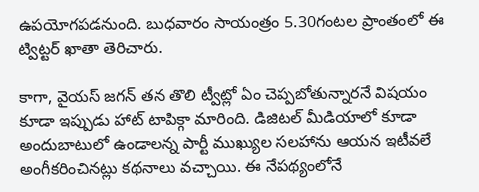ఉపయోగపడనుంది. బుధవారం సాయంత్రం 5.30గంటల ప్రాంతంలో ఈ ట్విట్టర్ ఖాతా తెరిచారు.

కాగా, వైయస్ జగన్ తన తొలి ట్వీట్లో ఏం చెప్పబోతున్నారనే విషయం కూడా ఇప్పుడు హాట్ టాపిక్గా మారింది. డిజిటల్ మీడియాలో కూడా అందుబాటులో ఉండాలన్న పార్టీ ముఖ్యుల సలహాను ఆయన ఇటీవలే అంగీకరించినట్లు కథనాలు వచ్చాయి. ఈ నేపథ్యంలోనే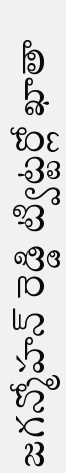జగన్మోహన్ రెడ్డి ట్విట్టర్లో ఖాతా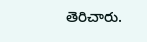తెరిచారు.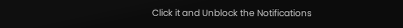Click it and Unblock the Notifications